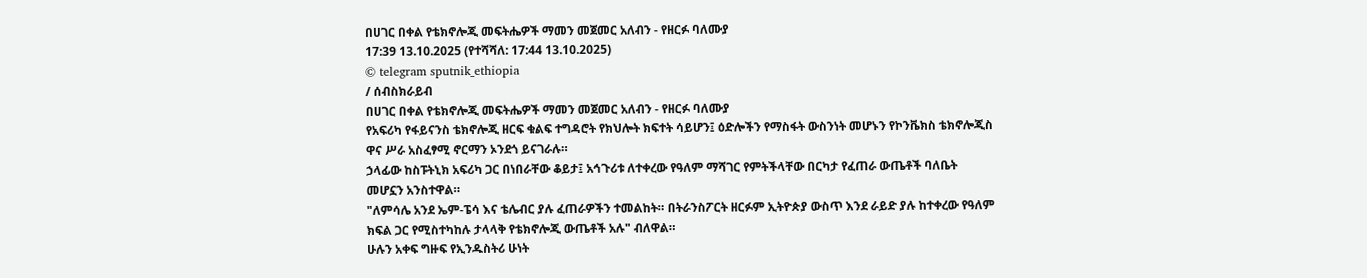በሀገር በቀል የቴክኖሎጂ መፍትሔዎች ማመን መጀመር አለብን - የዘርፉ ባለሙያ
17:39 13.10.2025 (የተሻሻለ: 17:44 13.10.2025)
© telegram sputnik_ethiopia
/ ሰብስክራይብ
በሀገር በቀል የቴክኖሎጂ መፍትሔዎች ማመን መጀመር አለብን - የዘርፉ ባለሙያ
የአፍሪካ የፋይናንስ ቴክኖሎጂ ዘርፍ ቁልፍ ተግዳሮት የክህሎት ክፍተት ሳይሆን፤ ዕድሎችን የማስፋት ውስንነት መሆኑን የኮንቬክስ ቴክኖሎጂስ ዋና ሥራ አስፈፃሚ ኖርማን ኦንደጎ ይናገራሉ።
ኃላፊው ከስፑትኒክ አፍሪካ ጋር በነበራቸው ቆይታ፤ አኅጉሪቱ ለተቀረው የዓለም ማሻገር የምትችላቸው በርካታ የፈጠራ ውጤቶች ባለቤት መሆኗን አንስተዋል።
"ለምሳሌ አንደ ኤም-ፔሳ እና ቴሌብር ያሉ ፈጠራዎችን ተመልከት። በትራንስፖርት ዘርፉም ኢትዮጵያ ውስጥ እንደ ራይድ ያሉ ከተቀረው የዓለም ክፍል ጋር የሚስተካከሉ ታላላቅ የቴክኖሎጂ ውጤቶች አሉ" ብለዋል።
ሁሉን አቀፍ ግዙፍ የኢንዱስትሪ ሁነት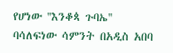የሆነው ''እንቆጳ ጉባኤ'' ባሳለፍነው ሳምንት በአዲስ አበባ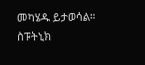መካሄዱ ይታወሳል።
ስፑትኒክ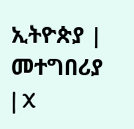ኢትዮጵያ | መተግበሪያ | X